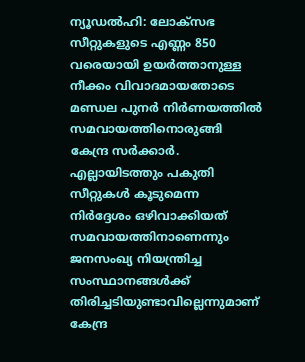ന്യൂഡൽഹി: ലോക്സഭ സീറ്റുകളുടെ എണ്ണം 850 വരെയായി ഉയർത്താനുള്ള നീക്കം വിവാദമായതോടെ മണ്ഡല പുനർ നിർണയത്തിൽ സമവായത്തിനൊരുങ്ങി കേന്ദ്ര സർക്കാർ. എല്ലായിടത്തും പകുതി സീറ്റുകൾ കൂടുമെന്ന നിർദ്ദേശം ഒഴിവാക്കിയത് സമവായത്തിനാണെന്നും ജനസംഖ്യ നിയന്ത്രിച്ച സംസ്ഥാനങ്ങൾക്ക് തിരിച്ചടിയുണ്ടാവില്ലെന്നുമാണ് കേന്ദ്ര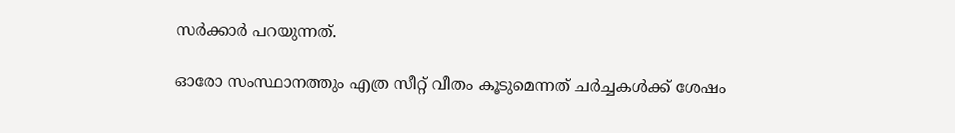സർക്കാർ പറയുന്നത്.

ഓരോ സംസ്ഥാനത്തും എത്ര സീറ്റ് വീതം കൂടുമെന്നത് ചർച്ചകൾക്ക് ശേഷം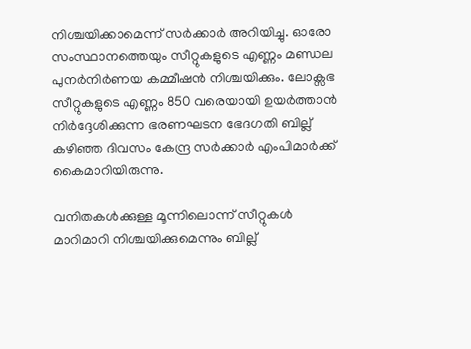നിശ്ചയിക്കാമെന്ന് സർക്കാർ അറിയിച്ചു. ഓരോ സംസ്ഥാനത്തെയും സീറ്റുകളുടെ എണ്ണം മണ്ഡല പുനർനിർണയ കമ്മീഷൻ നിശ്ചയിക്കും. ലോക്സഭ സീറ്റുകളുടെ എണ്ണം 850 വരെയായി ഉയർത്താൻ നിർദ്ദേശിക്കുന്ന ഭരണഘടന ഭേദഗതി ബില്ല് കഴിഞ്ഞ ദിവസം കേന്ദ്ര സർക്കാർ എംപിമാർക്ക് കൈമാറിയിരുന്നു.

വനിതകൾക്കുള്ള മൂന്നിലൊന്ന് സീറ്റുകൾ മാറിമാറി നിശ്ചയിക്കുമെന്നും ബില്ല്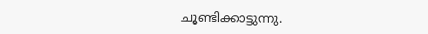ചൂണ്ടിക്കാട്ടുന്നു.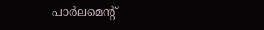പാർലമെന്‍റ്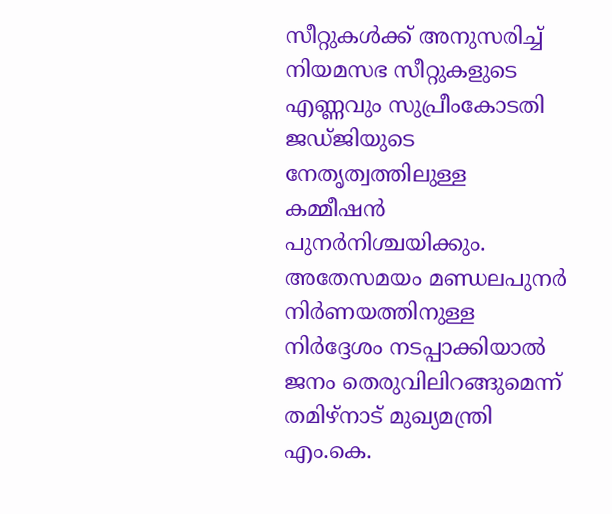സീറ്റുകൾക്ക് അനുസരിച്ച് നിയമസഭ സീറ്റുകളുടെ എണ്ണവും സുപ്രീംകോടതി ജഡ്ജിയുടെ നേതൃത്വത്തിലുള്ള കമ്മീഷൻ പുനർനിശ്ചയിക്കും. അതേസമയം മണ്ഡലപുനർ നിർണയത്തിനുള്ള നിർദ്ദേശം നടപ്പാക്കിയാൽ ജനം തെരുവിലിറങ്ങുമെന്ന് തമിഴ്നാട് മുഖ്യമന്ത്രി എം.കെ.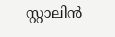സ്റ്റാലിൻ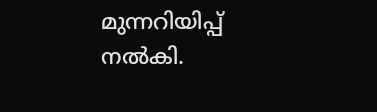മുന്നറിയിപ്പ് നൽകി.